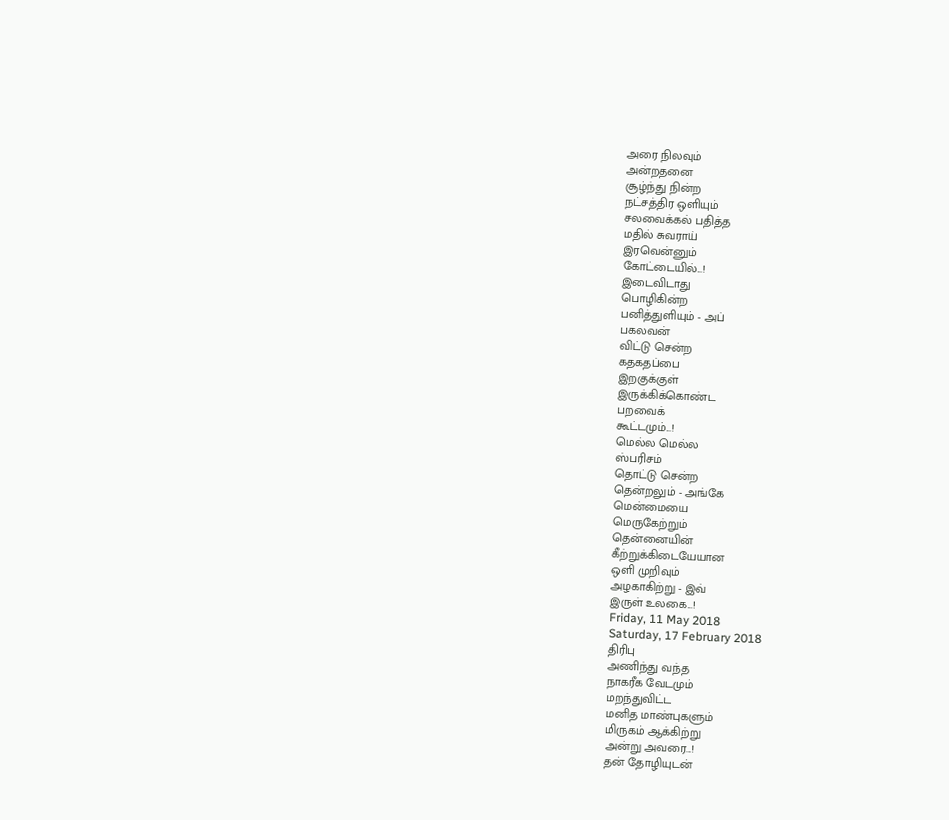அரை நிலவும்
அன்றதனை
சூழ்ந்து நின்ற
நட்சத்திர ஒளியும்
சலவைக்கல் பதித்த
மதில் சுவராய்
இரவென்னும்
கோட்டையில்...!
இடைவிடாது
பொழிகின்ற
பனித்துளியும் - அப்
பகலவன்
விட்டு சென்ற
கதகதப்பை
இறகுக்குள்
இருக்கிக்கொண்ட
பறவைக்
கூட்டமும்...!
மெல்ல மெல்ல
ஸ்பரிசம்
தொட்டு சென்ற
தென்றலும் - அங்கே
மென்மையை
மெருகேற்றும்
தென்னையின்
கீற்றுக்கிடையேயான
ஒளி முறிவும்
அழகாகிற்று - இவ்
இருள் உலகை...!
Friday, 11 May 2018
Saturday, 17 February 2018
திரிபு
அணிந்து வந்த
நாகரீக வேடமும்
மறந்துவிட்ட
மனித மாண்புகளும்
மிருகம் ஆக்கிற்று
அன்று அவரை...!
தன் தோழியுடன்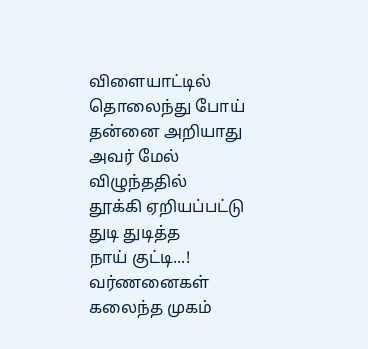விளையாட்டில்
தொலைந்து போய்
தன்னை அறியாது
அவர் மேல்
விழுந்ததில்
தூக்கி ஏறியப்பட்டு
துடி துடித்த
நாய் குட்டி...!
வர்ணனைகள்
கலைந்த முகம்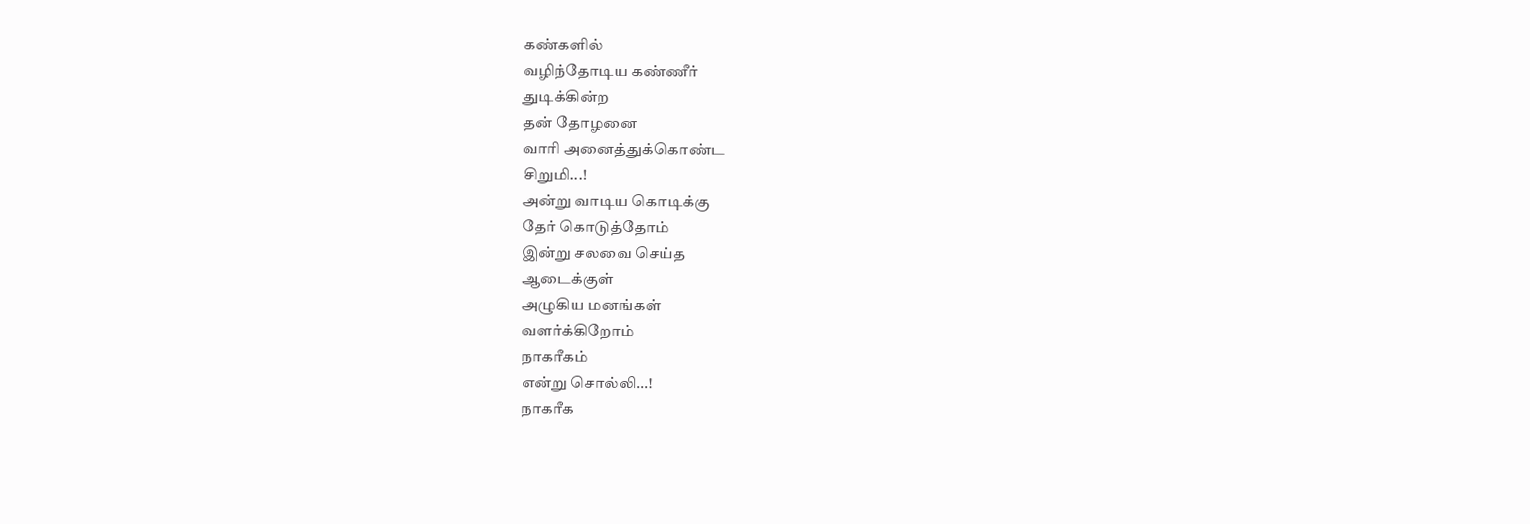கண்களில்
வழிந்தோடிய கண்ணீர்
துடிக்கின்ற
தன் தோழனை
வாரி அனைத்துக்கொண்ட
சிறுமி...!
அன்று வாடிய கொடிக்கு
தேர் கொடுத்தோம்
இன்று சலவை செய்த
ஆடைக்குள்
அழுகிய மனங்கள்
வளர்க்கிறோம்
நாகரீகம்
என்று சொல்லி...!
நாகரீக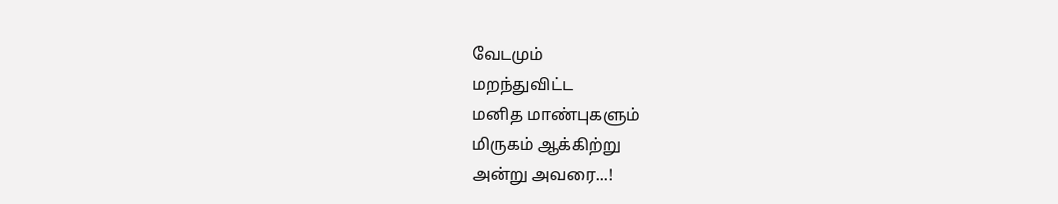வேடமும்
மறந்துவிட்ட
மனித மாண்புகளும்
மிருகம் ஆக்கிற்று
அன்று அவரை...!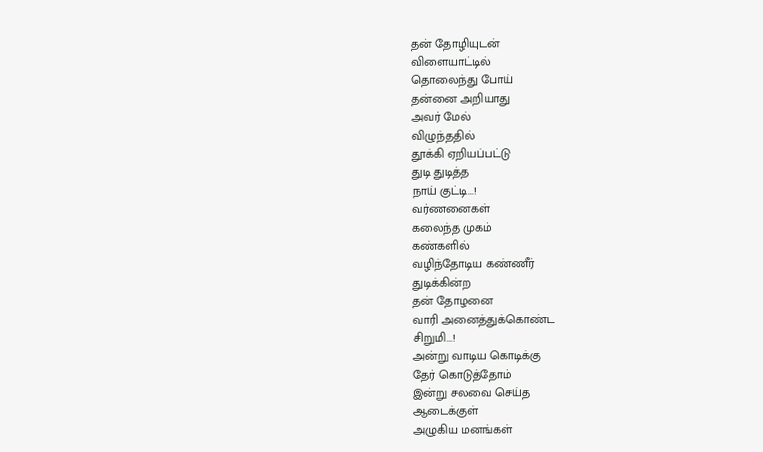தன் தோழியுடன்
விளையாட்டில்
தொலைந்து போய்
தன்னை அறியாது
அவர் மேல்
விழுந்ததில்
தூக்கி ஏறியப்பட்டு
துடி துடித்த
நாய் குட்டி...!
வர்ணனைகள்
கலைந்த முகம்
கண்களில்
வழிந்தோடிய கண்ணீர்
துடிக்கின்ற
தன் தோழனை
வாரி அனைத்துக்கொண்ட
சிறுமி...!
அன்று வாடிய கொடிக்கு
தேர் கொடுத்தோம்
இன்று சலவை செய்த
ஆடைக்குள்
அழுகிய மனங்கள்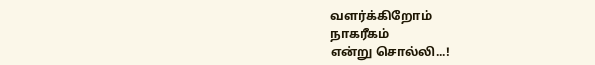வளர்க்கிறோம்
நாகரீகம்
என்று சொல்லி...!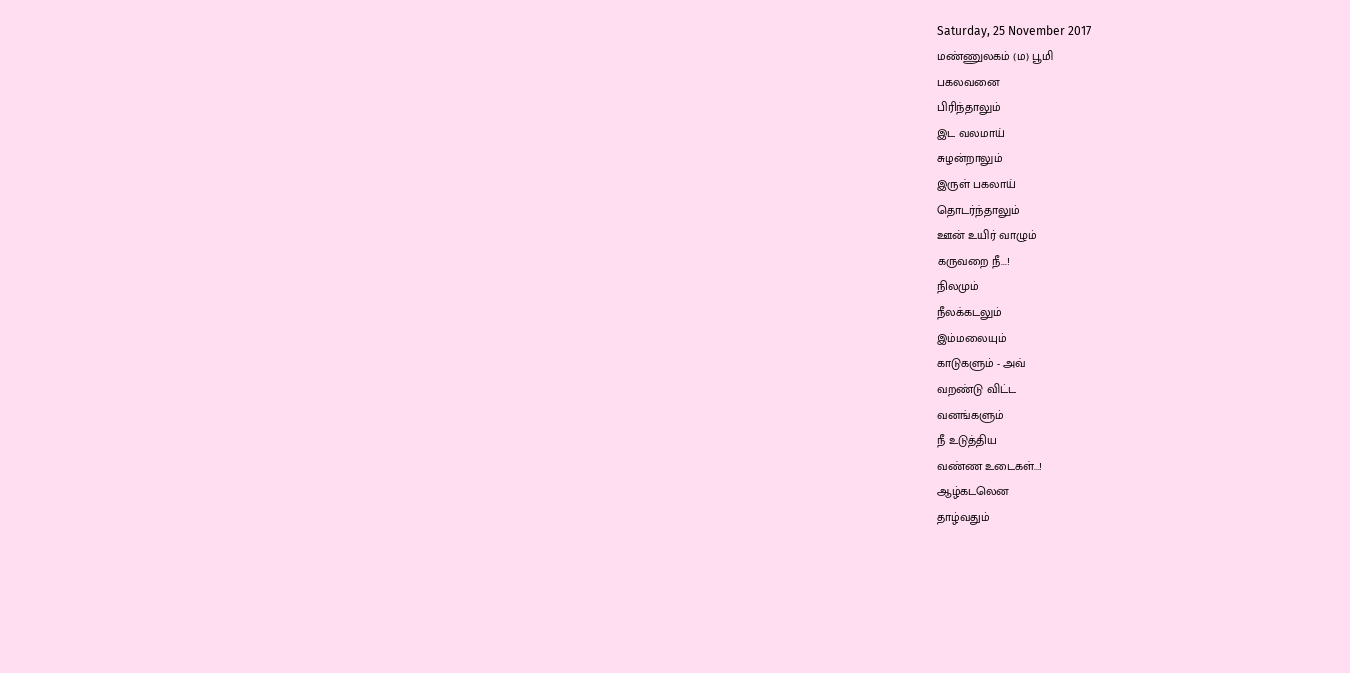Saturday, 25 November 2017
மண்ணுலகம் (ம) பூமி
பகலவனை
பிரிந்தாலும்
இட வலமாய்
சுழன்றாலும்
இருள் பகலாய்
தொடர்ந்தாலும்
ஊன் உயிர் வாழும்
கருவறை நீ...!
நிலமும்
நீலக்கடலும்
இம்மலையும்
காடுகளும் - அவ்
வறண்டு விட்ட
வனங்களும்
நீ உடுத்திய
வண்ண உடைகள்...!
ஆழ்கடலென
தாழ்வதும்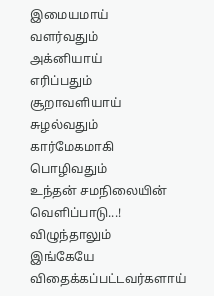இமையமாய்
வளர்வதும்
அக்னியாய்
எரிப்பதும்
சூறாவளியாய்
சுழல்வதும்
கார்மேகமாகி
பொழிவதும்
உந்தன் சமநிலையின்
வெளிப்பாடு...!
விழுந்தாலும்
இங்கேயே
விதைக்கப்பட்டவர்களாய்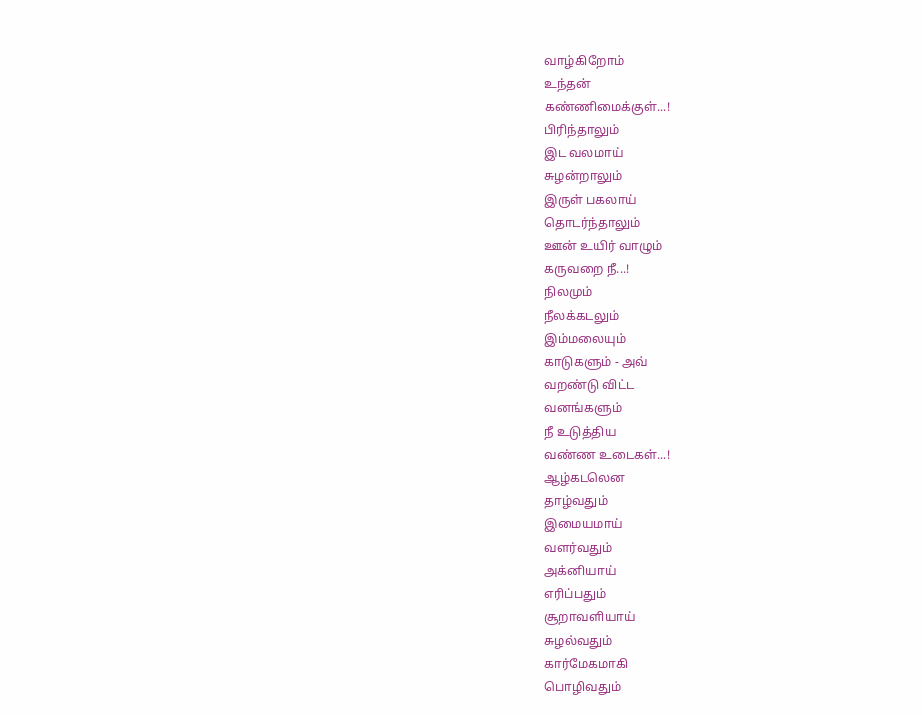வாழ்கிறோம்
உந்தன்
கண்ணிமைக்குள்...!
பிரிந்தாலும்
இட வலமாய்
சுழன்றாலும்
இருள் பகலாய்
தொடர்ந்தாலும்
ஊன் உயிர் வாழும்
கருவறை நீ...!
நிலமும்
நீலக்கடலும்
இம்மலையும்
காடுகளும் - அவ்
வறண்டு விட்ட
வனங்களும்
நீ உடுத்திய
வண்ண உடைகள்...!
ஆழ்கடலென
தாழ்வதும்
இமையமாய்
வளர்வதும்
அக்னியாய்
எரிப்பதும்
சூறாவளியாய்
சுழல்வதும்
கார்மேகமாகி
பொழிவதும்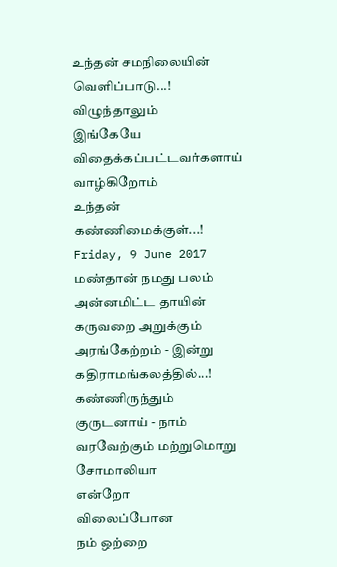உந்தன் சமநிலையின்
வெளிப்பாடு...!
விழுந்தாலும்
இங்கேயே
விதைக்கப்பட்டவர்களாய்
வாழ்கிறோம்
உந்தன்
கண்ணிமைக்குள்...!
Friday, 9 June 2017
மண்தான் நமது பலம்
அன்னமிட்ட தாயின்
கருவறை அறுக்கும்
அரங்கேற்றம் - இன்று
கதிராமங்கலத்தில்...!
கண்ணிருந்தும்
குருடனாய் - நாம்
வரவேற்கும் மற்றுமொறு
சோமாலியா
என்றோ
விலைப்போன
நம் ஒற்றை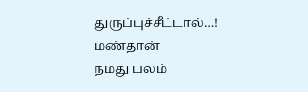துருப்புச்சீட்டால்…!
மண்தான்
நமது பலம்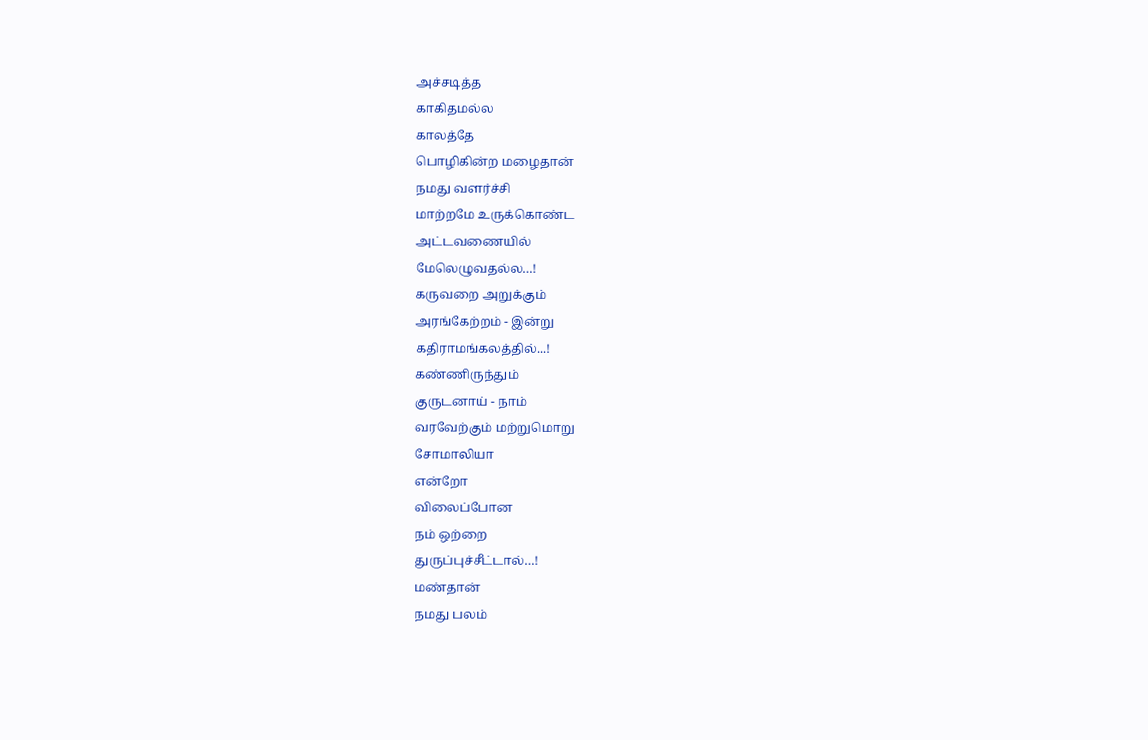அச்சடித்த
காகிதமல்ல
காலத்தே
பொழிகின்ற மழைதான்
நமது வளர்ச்சி
மாற்றமே உருக்கொண்ட
அட்டவணையில்
மேலெழுவதல்ல…!
கருவறை அறுக்கும்
அரங்கேற்றம் - இன்று
கதிராமங்கலத்தில்...!
கண்ணிருந்தும்
குருடனாய் - நாம்
வரவேற்கும் மற்றுமொறு
சோமாலியா
என்றோ
விலைப்போன
நம் ஒற்றை
துருப்புச்சீட்டால்…!
மண்தான்
நமது பலம்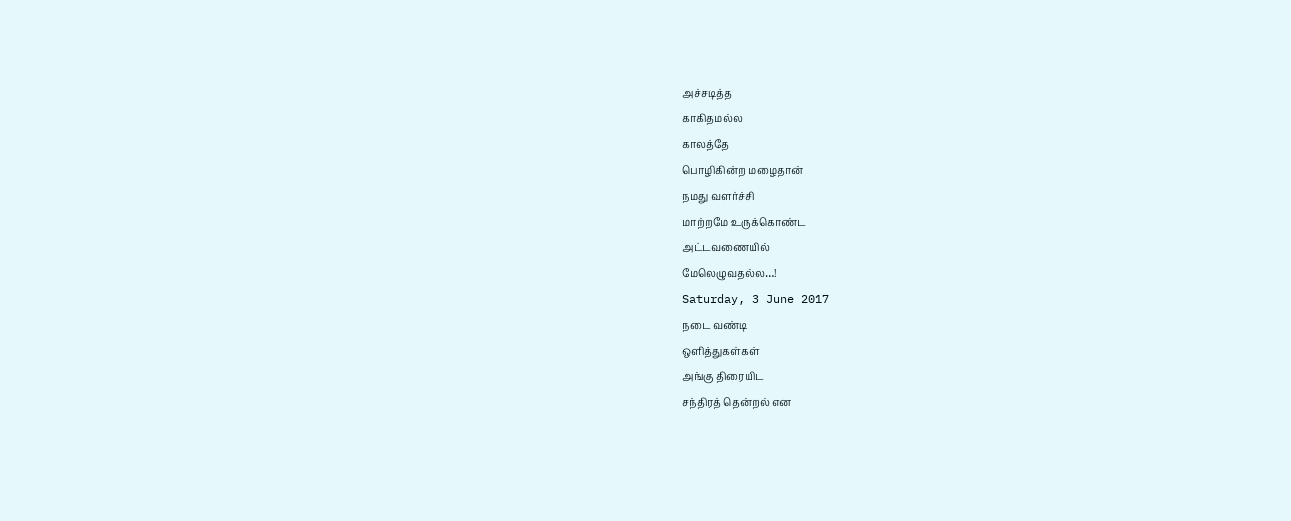அச்சடித்த
காகிதமல்ல
காலத்தே
பொழிகின்ற மழைதான்
நமது வளர்ச்சி
மாற்றமே உருக்கொண்ட
அட்டவணையில்
மேலெழுவதல்ல…!
Saturday, 3 June 2017
நடை வண்டி
ஒளித்துகள்கள்
அங்கு திரையிட
சந்திரத் தென்றல் என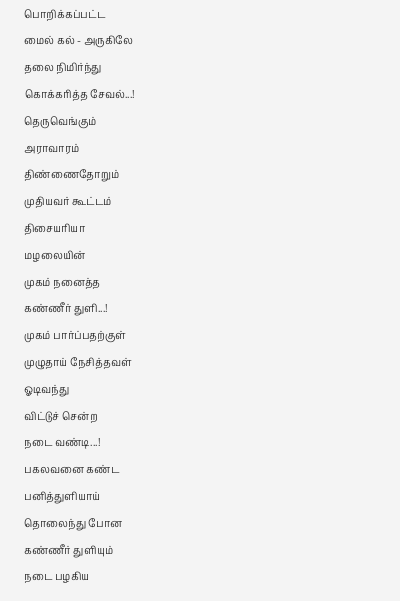பொறிக்கப்பட்ட
மைல் கல் - அருகிலே
தலை நிமிர்ந்து
கொக்கரித்த சேவல்...!
தெருவெங்கும்
அராவாரம்
திண்ணைதோறும்
முதியவர் கூட்டம்
திசையரியா
மழலையின்
முகம் நனைத்த
கண்ணீர் துளி...!
முகம் பார்ப்பதற்குள்
முழுதாய் நேசித்தவள்
ஓடிவந்து
விட்டுச் சென்ற
நடை வண்டி...!
பகலவனை கண்ட
பனித்துளியாய்
தொலைந்து போன
கண்ணீர் துளியும்
நடை பழகிய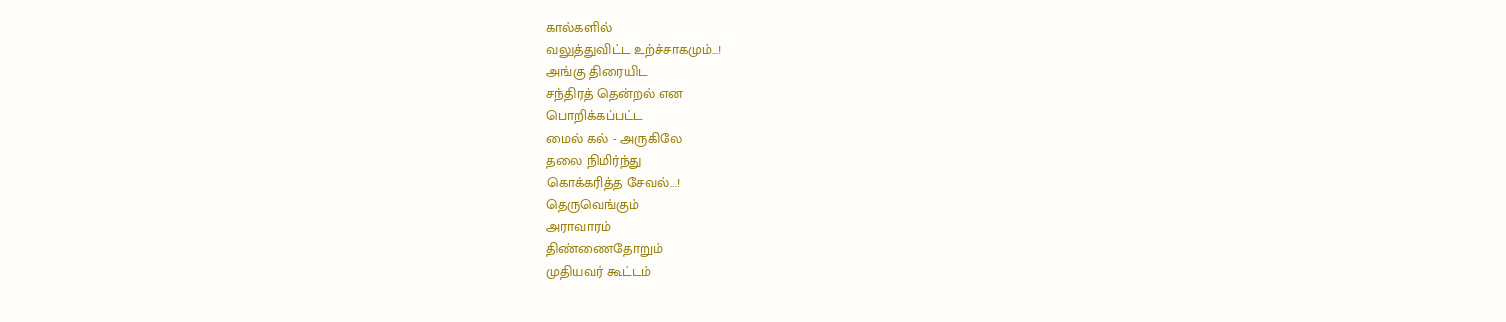கால்களில்
வலுத்துவிட்ட உற்ச்சாகமும்...!
அங்கு திரையிட
சந்திரத் தென்றல் என
பொறிக்கப்பட்ட
மைல் கல் - அருகிலே
தலை நிமிர்ந்து
கொக்கரித்த சேவல்...!
தெருவெங்கும்
அராவாரம்
திண்ணைதோறும்
முதியவர் கூட்டம்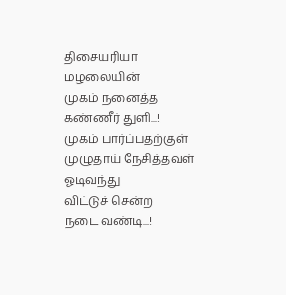திசையரியா
மழலையின்
முகம் நனைத்த
கண்ணீர் துளி...!
முகம் பார்ப்பதற்குள்
முழுதாய் நேசித்தவள்
ஓடிவந்து
விட்டுச் சென்ற
நடை வண்டி...!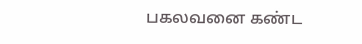பகலவனை கண்ட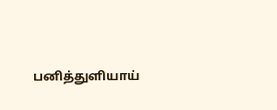பனித்துளியாய்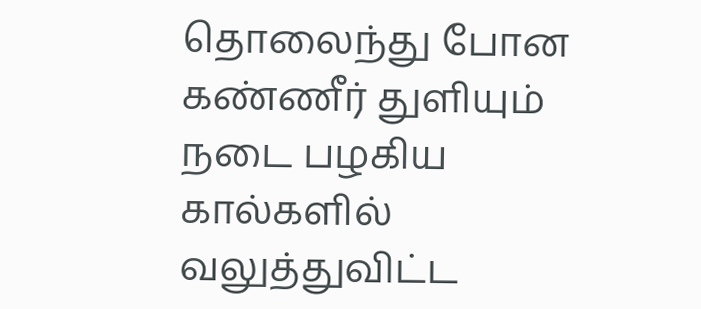தொலைந்து போன
கண்ணீர் துளியும்
நடை பழகிய
கால்களில்
வலுத்துவிட்ட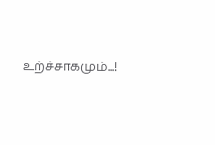உற்ச்சாகமும்...!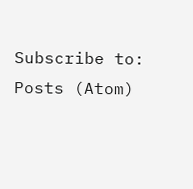Subscribe to:
Posts (Atom)